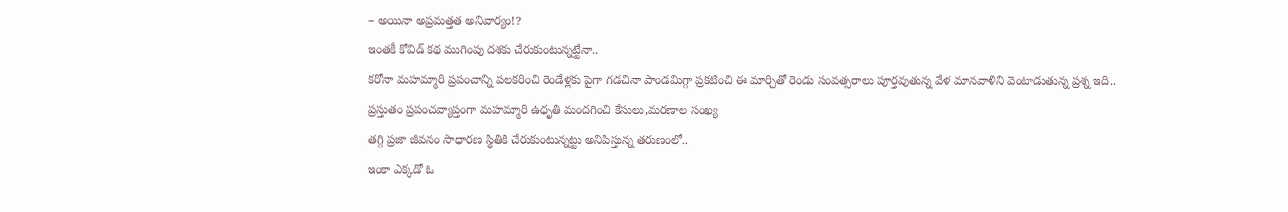– అయినా అప్రమత్తత అనివార్యం!?
ఇంతకీ కోవిడ్ కథ ముగింపు దశకు చేరుకుంటున్నట్టేనా..
కరోనా మహమ్మారి ప్రపంచాన్ని పలకరించి రెండేళ్లకు పైగా గడచినా పాండమిగ్గా ప్రకటించి ఈ మార్చితో రెండు సంవత్సరాలు పూర్తవుతున్న వేళ మానవాళిని వెంటాడుతున్న ప్రశ్న ఇది..
ప్రస్తుతం ప్రపంచవ్యాప్తంగా మహమ్మారి ఉధృతి మందగించి కేసులు,మరణాల సంఖ్య
తగ్గి ప్రజా జీవనం సాధారణ స్థితికి చేరుకుంటున్నట్టు అనిపిస్తున్న తరుణంలో..
ఇంకా ఎక్కడో ఓ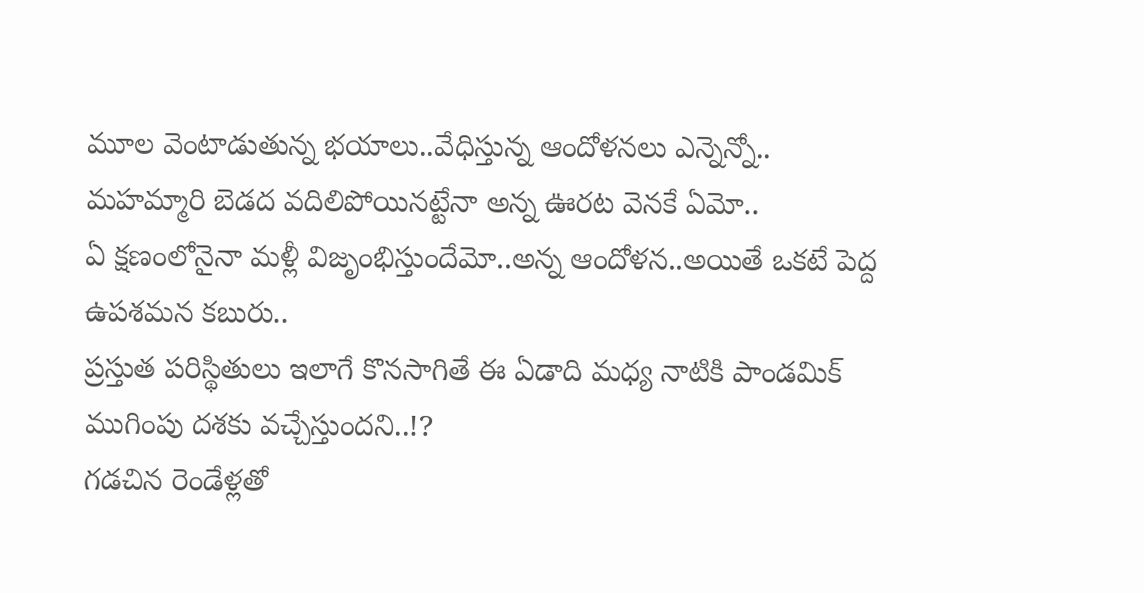మూల వెంటాడుతున్న భయాలు..వేధిస్తున్న ఆందోళనలు ఎన్నెన్నో..
మహమ్మారి బెడద వదిలిపోయినట్టేనా అన్న ఊరట వెనకే ఏమో..
ఏ క్షణంలోనైనా మళ్లీ విజృంభిస్తుందేమో..అన్న ఆందోళన..అయితే ఒకటే పెద్ద ఉపశమన కబురు..
ప్రస్తుత పరిస్థితులు ఇలాగే కొనసాగితే ఈ ఏడాది మధ్య నాటికి పాండమిక్ ముగింపు దశకు వచ్చేస్తుందని..!?
గడచిన రెండేళ్లతో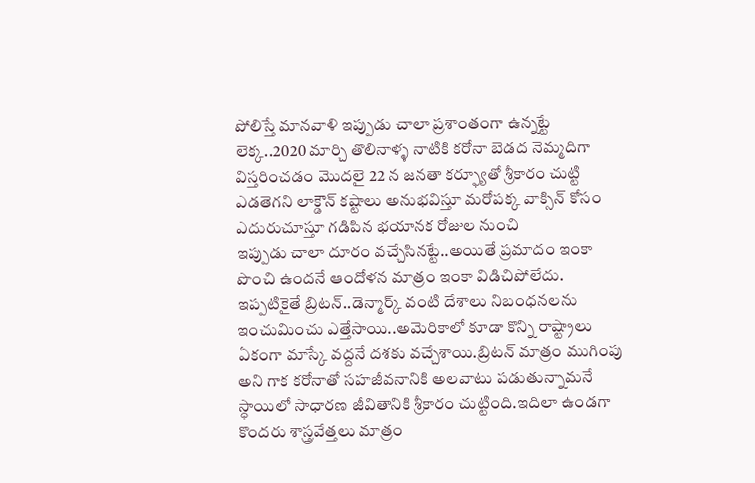పోలిస్తే మానవాళి ఇప్పుడు చాలా ప్రశాంతంగా ఉన్నట్టే లెక్క..2020 మార్చి తొలినాళ్ళ నాటికి కరోనా బెడద నెమ్మదిగా విస్తరించడం మొదలై 22 న జనతా కర్ఫ్యూతో శ్రీకారం చుట్టి ఎడతెగని లాక్డౌన్ కష్టాలు అనుభవిస్తూ మరోపక్క వాక్సిన్ కోసం ఎదురుచూస్తూ గడిపిన భయానక రోజుల నుంచి
ఇప్పుడు చాలా దూరం వచ్చేసినట్టే..అయితే ప్రమాదం ఇంకా పొంచి ఉందనే ఆందోళన మాత్రం ఇంకా విడిచిపోలేదు.
ఇప్పటికైతే బ్రిటన్..డెన్మార్క్ వంటి దేశాలు నిబంధనలను ఇంచుమించు ఎత్తేసాయి..అమెరికాలో కూడా కొన్ని రాష్ట్రాలు ఏకంగా మాస్కే వద్దనే దశకు వచ్చేశాయి.బ్రిటన్ మాత్రం ముగింపు అని గాక కరోనాతో సహజీవనానికి అలవాటు పడుతున్నామనే స్ధాయిలో సాధారణ జీవితానికి శ్రీకారం చుట్టింది.ఇదిలా ఉండగా కొందరు శాస్త్రవేత్తలు మాత్రం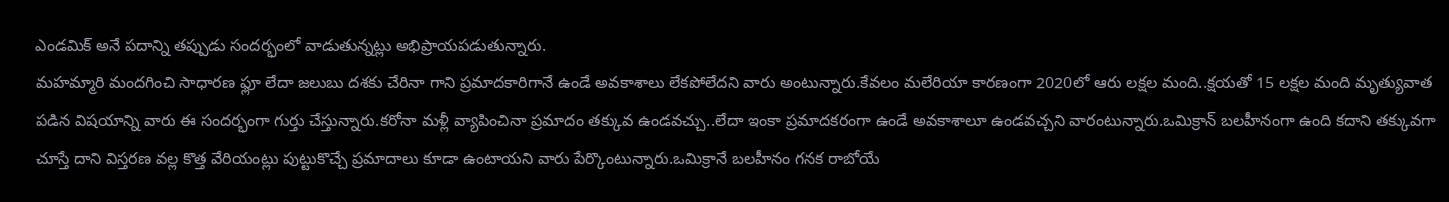ఎండమిక్ అనే పదాన్ని తప్పుడు సందర్భంలో వాడుతున్నట్లు అభిప్రాయపడుతున్నారు.
మహమ్మారి మందగించి సాధారణ ఫ్లూ లేదా జలుబు దశకు చేరినా గాని ప్రమాదకారిగానే ఉండే అవకాశాలు లేకపోలేదని వారు అంటున్నారు.కేవలం మలేరియా కారణంగా 2020లో ఆరు లక్షల మంది..క్షయతో 15 లక్షల మంది మృత్యువాత పడిన విషయాన్ని వారు ఈ సందర్భంగా గుర్తు చేస్తున్నారు.కరోనా మళ్లీ వ్యాపించినా ప్రమాదం తక్కువ ఉండవచ్చు..లేదా ఇంకా ప్రమాదకరంగా ఉండే అవకాశాలూ ఉండవచ్చని వారంటున్నారు.ఒమిక్రాన్ బలహీనంగా ఉంది కదాని తక్కువగా చూస్తే దాని విస్తరణ వల్ల కొత్త వేరియంట్లు పుట్టుకొచ్చే ప్రమాదాలు కూడా ఉంటాయని వారు పేర్కొంటున్నారు.ఒమిక్రానే బలహీనం గనక రాబోయే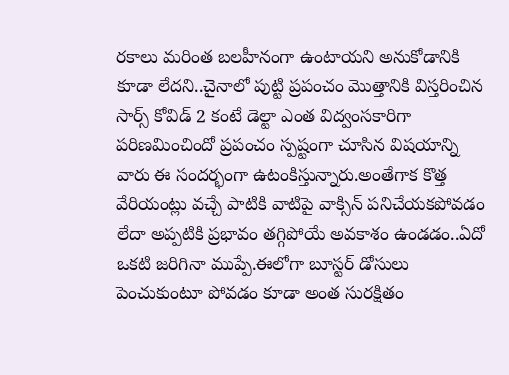రకాలు మరింత బలహీనంగా ఉంటాయని అనుకోడానికి కూడా లేదని..చైనాలో పుట్టి ప్రపంచం మొత్తానికి విస్తరించిన సార్స్ కోవిడ్ 2 కంటే డెల్టా ఎంత విద్వంసకారిగా పరిణమించిందో ప్రపంచం స్పష్టంగా చూసిన విషయాన్ని వారు ఈ సందర్భంగా ఉటంకిస్తున్నారు.అంతేగాక కొత్త వేరియంట్లు వచ్చే పాటికి వాటిపై వాక్సిన్ పనిచేయకపోవడం లేదా అప్పటికి ప్రభావం తగ్గిపోయే అవకాశం ఉండడం..ఏదో ఒకటి జరిగినా ముప్పే.ఈలోగా బూస్టర్ డోసులు పెంచుకుంటూ పోవడం కూడా అంత సురక్షితం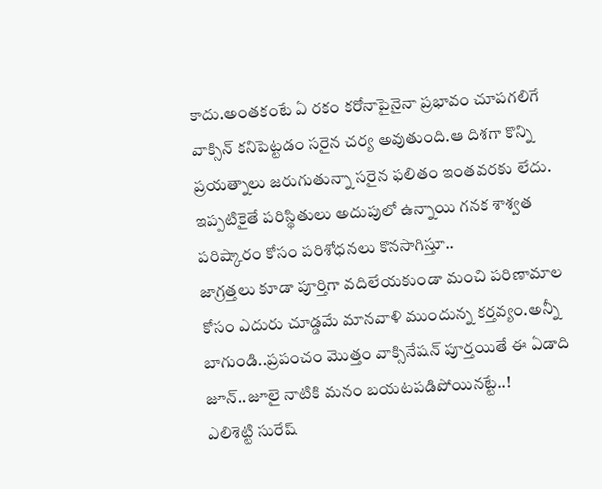కాదు.అంతకంటే ఏ రకం కరోనాపైనైనా ప్రభావం చూపగలిగే వాక్సిన్ కనిపెట్టడం సరైన చర్య అవుతుంది.ఆ దిశగా కొన్ని ప్రయత్నాలు జరుగుతున్నా సరైన ఫలితం ఇంతవరకు లేదు.
ఇప్పటికైతే పరిస్థితులు అదుపులో ఉన్నాయి గనక శాశ్వత పరిష్కారం కోసం పరిశోధనలు కొనసాగిస్తూ..
జాగ్రత్తలు కూడా పూర్తిగా వదిలేయకుండా మంచి పరిణామాల కోసం ఎదురు చూడ్డమే మానవాళి ముందున్న కర్తవ్యం.అన్నీ బాగుండి..ప్రపంచం మొత్తం వాక్సినేషన్ పూర్తయితే ఈ ఏడాది జూన్..జూలై నాటికి మనం బయటపడిపోయినట్టే..!
ఎలిశెట్టి సురేష్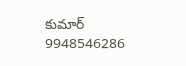కుమార్
9948546286